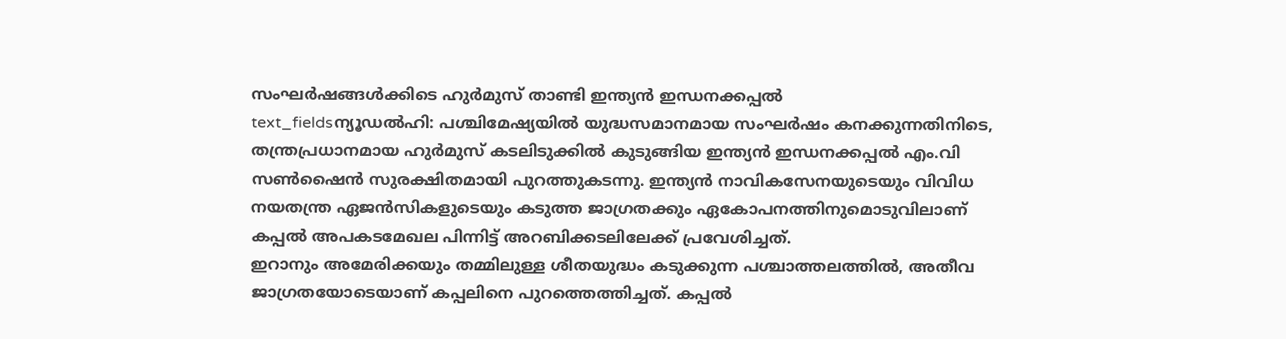സംഘർഷങ്ങൾക്കിടെ ഹുർമുസ് താണ്ടി ഇന്ത്യൻ ഇന്ധനക്കപ്പൽ
text_fieldsന്യൂഡൽഹി: പശ്ചിമേഷ്യയിൽ യുദ്ധസമാനമായ സംഘർഷം കനക്കുന്നതിനിടെ, തന്ത്രപ്രധാനമായ ഹുർമുസ് കടലിടുക്കിൽ കുടുങ്ങിയ ഇന്ത്യൻ ഇന്ധനക്കപ്പൽ എം.വി സൺഷൈൻ സുരക്ഷിതമായി പുറത്തുകടന്നു. ഇന്ത്യൻ നാവികസേനയുടെയും വിവിധ നയതന്ത്ര ഏജൻസികളുടെയും കടുത്ത ജാഗ്രതക്കും ഏകോപനത്തിനുമൊടുവിലാണ് കപ്പൽ അപകടമേഖല പിന്നിട്ട് അറബിക്കടലിലേക്ക് പ്രവേശിച്ചത്.
ഇറാനും അമേരിക്കയും തമ്മിലുള്ള ശീതയുദ്ധം കടുക്കുന്ന പശ്ചാത്തലത്തിൽ, അതീവ ജാഗ്രതയോടെയാണ് കപ്പലിനെ പുറത്തെത്തിച്ചത്. കപ്പൽ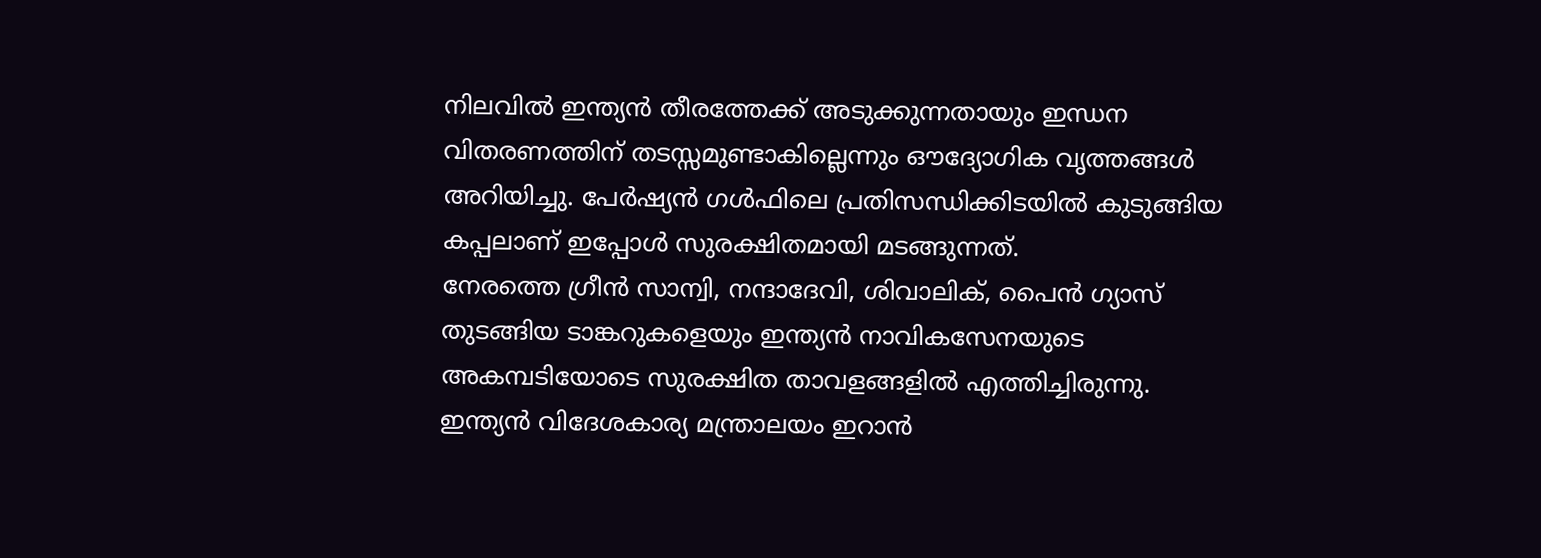നിലവിൽ ഇന്ത്യൻ തീരത്തേക്ക് അടുക്കുന്നതായും ഇന്ധന വിതരണത്തിന് തടസ്സമുണ്ടാകില്ലെന്നും ഔദ്യോഗിക വൃത്തങ്ങൾ അറിയിച്ചു. പേർഷ്യൻ ഗൾഫിലെ പ്രതിസന്ധിക്കിടയിൽ കുടുങ്ങിയ കപ്പലാണ് ഇപ്പോൾ സുരക്ഷിതമായി മടങ്ങുന്നത്.
നേരത്തെ ഗ്രീൻ സാന്വി, നന്ദാദേവി, ശിവാലിക്, പൈൻ ഗ്യാസ് തുടങ്ങിയ ടാങ്കറുകളെയും ഇന്ത്യൻ നാവികസേനയുടെ അകമ്പടിയോടെ സുരക്ഷിത താവളങ്ങളിൽ എത്തിച്ചിരുന്നു. ഇന്ത്യൻ വിദേശകാര്യ മന്ത്രാലയം ഇറാൻ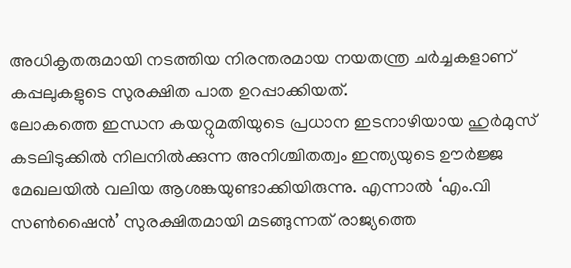അധികൃതരുമായി നടത്തിയ നിരന്തരമായ നയതന്ത്ര ചർച്ചകളാണ് കപ്പലുകളുടെ സുരക്ഷിത പാത ഉറപ്പാക്കിയത്.
ലോകത്തെ ഇന്ധന കയറ്റുമതിയുടെ പ്രധാന ഇടനാഴിയായ ഹുർമുസ് കടലിടുക്കിൽ നിലനിൽക്കുന്ന അനിശ്ചിതത്വം ഇന്ത്യയുടെ ഊർജ്ജ മേഖലയിൽ വലിയ ആശങ്കയുണ്ടാക്കിയിരുന്നു. എന്നാൽ ‘എം.വി സൺഷൈൻ’ സുരക്ഷിതമായി മടങ്ങുന്നത് രാജ്യത്തെ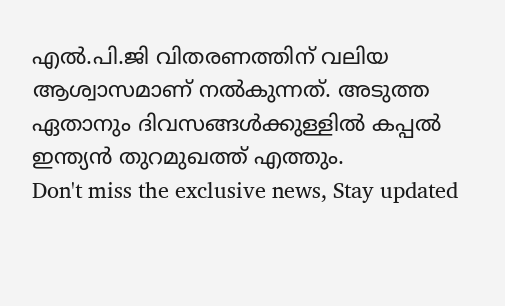എൽ.പി.ജി വിതരണത്തിന് വലിയ ആശ്വാസമാണ് നൽകുന്നത്. അടുത്ത ഏതാനും ദിവസങ്ങൾക്കുള്ളിൽ കപ്പൽ ഇന്ത്യൻ തുറമുഖത്ത് എത്തും.
Don't miss the exclusive news, Stay updated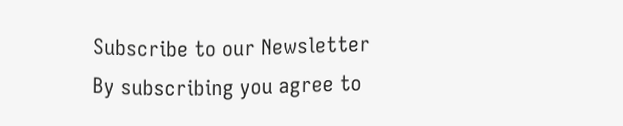Subscribe to our Newsletter
By subscribing you agree to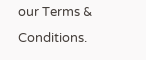our Terms & Conditions.